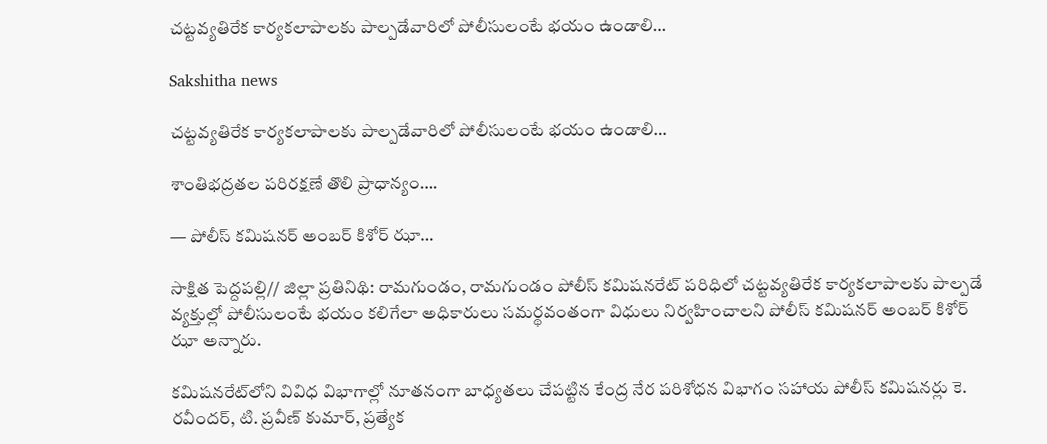చట్టవ్యతిరేక కార్యకలాపాలకు పాల్పడేవారిలో పోలీసులంటే భయం ఉండాలి…

Sakshitha news

చట్టవ్యతిరేక కార్యకలాపాలకు పాల్పడేవారిలో పోలీసులంటే భయం ఉండాలి…

శాంతిభద్రతల పరిరక్షణే తొలి ప్రాధాన్యం….

— పోలీస్ కమిషనర్ అంబర్ కిశోర్ ఝా…

సాక్షిత పెద్దపల్లి// జిల్లా ప్రతినిథి: రామగుండం, రామగుండం పోలీస్ కమిషనరేట్ పరిధిలో చట్టవ్యతిరేక కార్యకలాపాలకు పాల్పడే వ్యక్తుల్లో పోలీసులంటే భయం కలిగేలా అధికారులు సమర్థవంతంగా విధులు నిర్వహించాలని పోలీస్ కమిషనర్ అంబర్ కిశోర్ ఝా అన్నారు.

కమిషనరేట్‌లోని వివిధ విభాగాల్లో నూతనంగా బాధ్యతలు చేపట్టిన కేంద్ర నేర పరిశోధన విభాగం సహాయ పోలీస్ కమిషనర్లు కె. రవీందర్, టి. ప్రవీణ్ కుమార్, ప్రత్యేక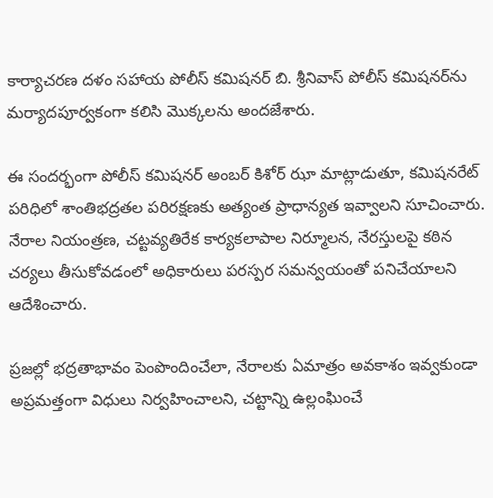కార్యాచరణ దళం సహాయ పోలీస్ కమిషనర్ బి. శ్రీనివాస్ పోలీస్ కమిషనర్‌ను మర్యాదపూర్వకంగా కలిసి మొక్కలను అందజేశారు.

ఈ సందర్భంగా పోలీస్ కమిషనర్ అంబర్ కిశోర్ ఝా మాట్లాడుతూ, కమిషనరేట్ పరిధిలో శాంతిభద్రతల పరిరక్షణకు అత్యంత ప్రాధాన్యత ఇవ్వాలని సూచించారు. నేరాల నియంత్రణ, చట్టవ్యతిరేక కార్యకలాపాల నిర్మూలన, నేరస్తులపై కఠిన చర్యలు తీసుకోవడంలో అధికారులు పరస్పర సమన్వయంతో పనిచేయాలని ఆదేశించారు.

ప్రజల్లో భద్రతాభావం పెంపొందించేలా, నేరాలకు ఏమాత్రం అవకాశం ఇవ్వకుండా అప్రమత్తంగా విధులు నిర్వహించాలని, చట్టాన్ని ఉల్లంఘించే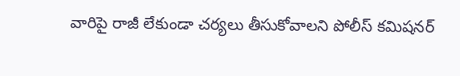వారిపై రాజీ లేకుండా చర్యలు తీసుకోవాలని పోలీస్ కమిషనర్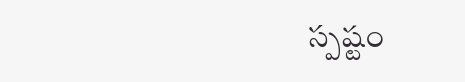స్పష్టం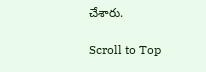చేశారు.

Scroll to Top